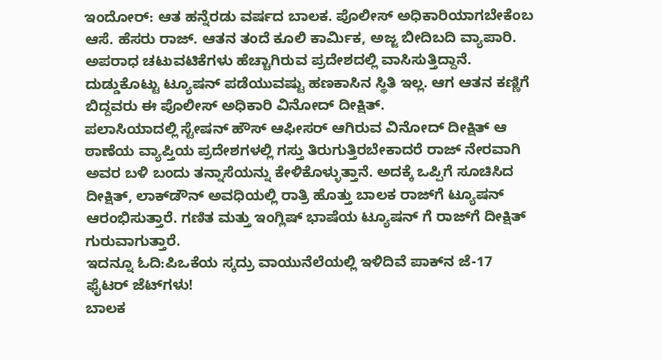ಇಂದೋರ್: ಆತ ಹನ್ನೆರಡು ವರ್ಷದ ಬಾಲಕ. ಪೊಲೀಸ್ ಅಧಿಕಾರಿಯಾಗಬೇಕೆಂಬ ಆಸೆ. ಹೆಸರು ರಾಜ್. ಆತನ ತಂದೆ ಕೂಲಿ ಕಾರ್ಮಿಕ, ಅಜ್ಜ ಬೀದಿಬದಿ ವ್ಯಾಪಾರಿ. ಅಪರಾಧ ಚಟುವಟಿಕೆಗಳು ಹೆಚ್ಚಾಗಿರುವ ಪ್ರದೇಶದಲ್ಲಿ ವಾಸಿಸುತ್ತಿದ್ದಾನೆ. ದುಡ್ಡುಕೊಟ್ಟು ಟ್ಯೂಷನ್‍ ಪಡೆಯುವಷ್ಟು ಹಣಕಾಸಿನ ಸ್ಥಿತಿ ಇಲ್ಲ. ಆಗ ಆತನ ಕಣ್ಣಿಗೆ ಬಿದ್ದವರು ಈ ಪೊಲೀಸ್ ಅಧಿಕಾರಿ ವಿನೋದ್ ದೀಕ್ಷಿತ್‍.
ಪಲಾಸಿಯಾದಲ್ಲಿ ಸ್ಟೇಷನ್ ಹೌಸ್ ಆಫೀಸರ್ ಆಗಿರುವ ವಿನೋದ್ ದೀಕ್ಷಿತ್‍ ಆ ಠಾಣೆಯ ವ್ಯಾಪ್ತಿಯ ಪ್ರದೇಶಗಳಲ್ಲಿ ಗಸ್ತು ತಿರುಗುತ್ತಿರಬೇಕಾದರೆ ರಾಜ್ ನೇರವಾಗಿ ಅವರ ಬಳಿ ಬಂದು ತನ್ನಾಸೆಯನ್ನು ಕೇಳಿಕೊಳ್ಳುತ್ತಾನೆ. ಅದಕ್ಕೆ ಒಪ್ಪಿಗೆ ಸೂಚಿಸಿದ ದೀಕ್ಷಿತ್, ಲಾಕ್‍ಡೌನ್ ಅವಧಿಯಲ್ಲಿ ರಾತ್ರಿ ಹೊತ್ತು ಬಾಲಕ ರಾಜ್‍ಗೆ ಟ್ಯೂಷನ್ ಆರಂಭಿಸುತ್ತಾರೆ. ಗಣಿತ ಮತ್ತು ಇಂಗ್ಲಿಷ್ ಭಾಷೆಯ ಟ್ಯೂಷನ್ ಗೆ ರಾಜ್‍ಗೆ ದೀಕ್ಷಿತ್ ಗುರುವಾಗುತ್ತಾರೆ.
ಇದನ್ನೂ ಓದಿ:ಪಿಒಕೆಯ ಸ್ಕದ್ರು ವಾಯುನೆಲೆಯಲ್ಲಿ ಇಳಿದಿವೆ ಪಾಕ್‍ನ ಜೆ-17 ಫೈಟರ್ ಜೆಟ್‍ಗಳು!
ಬಾಲಕ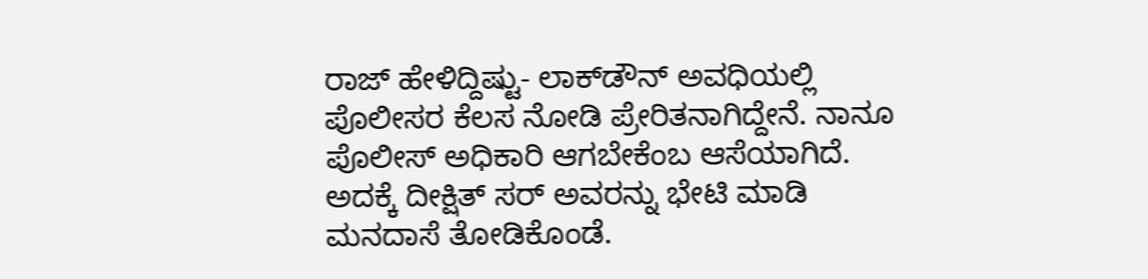ರಾಜ್‍ ಹೇಳಿದ್ದಿಷ್ಟು- ಲಾಕ್‍ಡೌನ್ ಅವಧಿಯಲ್ಲಿ ಪೊಲೀಸರ ಕೆಲಸ ನೋಡಿ ಪ್ರೇರಿತನಾಗಿದ್ದೇನೆ. ನಾನೂ ಪೊಲೀಸ್ ಅಧಿಕಾರಿ ಆಗಬೇಕೆಂಬ ಆಸೆಯಾಗಿದೆ. ಅದಕ್ಕೆ ದೀಕ್ಷಿತ್ ಸರ್ ಅವರನ್ನು ಭೇಟಿ ಮಾಡಿ ಮನದಾಸೆ ತೋಡಿಕೊಂಡೆ.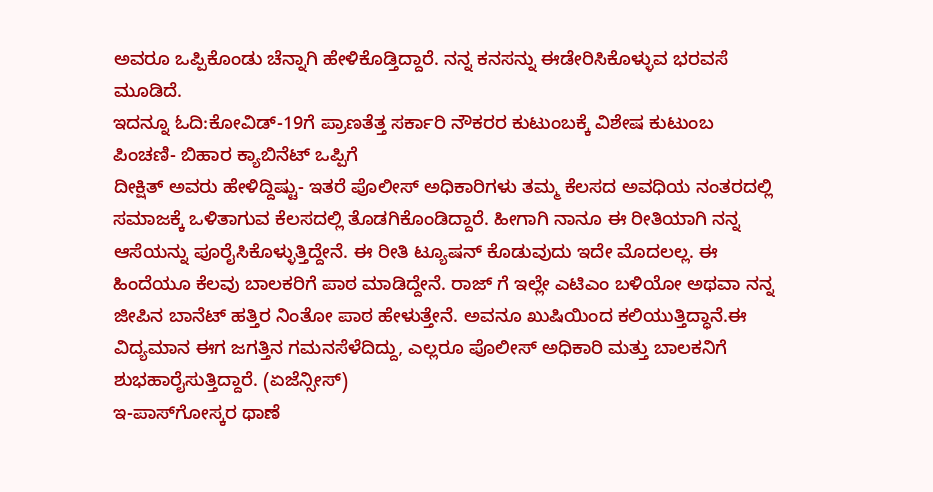ಅವರೂ ಒಪ್ಪಿಕೊಂಡು ಚೆನ್ನಾಗಿ ಹೇಳಿಕೊಡ್ತಿದ್ದಾರೆ. ನನ್ನ ಕನಸನ್ನು ಈಡೇರಿಸಿಕೊಳ್ಳುವ ಭರವಸೆ ಮೂಡಿದೆ.
ಇದನ್ನೂ ಓದಿ:ಕೋವಿಡ್‍-19ಗೆ ಪ್ರಾಣತೆತ್ತ ಸರ್ಕಾರಿ ನೌಕರರ ಕುಟುಂಬಕ್ಕೆ ವಿಶೇಷ ಕುಟುಂಬ ಪಿಂಚಣಿ- ಬಿಹಾರ ಕ್ಯಾಬಿನೆಟ್ ಒಪ್ಪಿಗೆ
ದೀಕ್ಷಿತ್ ಅವರು ಹೇಳಿದ್ದಿಷ್ಟು- ಇತರೆ ಪೊಲೀಸ್ ಅಧಿಕಾರಿಗಳು ತಮ್ಮ ಕೆಲಸದ ಅವಧಿಯ ನಂತರದಲ್ಲಿ ಸಮಾಜಕ್ಕೆ ಒಳಿತಾಗುವ ಕೆಲಸದಲ್ಲಿ ತೊಡಗಿಕೊಂಡಿದ್ದಾರೆ. ಹೀಗಾಗಿ ನಾನೂ ಈ ರೀತಿಯಾಗಿ ನನ್ನ ಆಸೆಯನ್ನು ಪೂರೈಸಿಕೊಳ್ಳುತ್ತಿದ್ದೇನೆ. ಈ ರೀತಿ ಟ್ಯೂಷನ್ ಕೊಡುವುದು ಇದೇ ಮೊದಲಲ್ಲ. ಈ ಹಿಂದೆಯೂ ಕೆಲವು ಬಾಲಕರಿಗೆ ಪಾಠ ಮಾಡಿದ್ದೇನೆ. ರಾಜ್‍ ಗೆ ಇಲ್ಲೇ ಎಟಿಎಂ ಬಳಿಯೋ ಅಥವಾ ನನ್ನ ಜೀಪಿನ ಬಾನೆಟ್ ಹತ್ತಿರ ನಿಂತೋ ಪಾಠ ಹೇಳುತ್ತೇನೆ. ಅವನೂ ಖುಷಿಯಿಂದ ಕಲಿಯುತ್ತಿದ್ಧಾನೆ.ಈ ವಿದ್ಯಮಾನ ಈಗ ಜಗತ್ತಿನ ಗಮನಸೆಳೆದಿದ್ದು, ಎಲ್ಲರೂ ಪೊಲೀಸ್ ಅಧಿಕಾರಿ ಮತ್ತು ಬಾಲಕನಿಗೆ ಶುಭಹಾರೈಸುತ್ತಿದ್ದಾರೆ. (ಏಜೆನ್ಸೀಸ್)
ಇ-ಪಾಸ್‍ಗೋಸ್ಕರ ಥಾಣೆ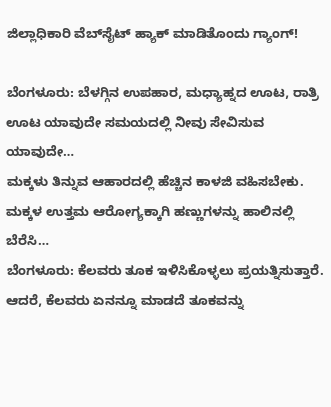ಜಿಲ್ಲಾಧಿಕಾರಿ ವೆಬ್‍ಸೈಟ್ ಹ್ಯಾಕ್ ಮಾಡಿತೊಂದು ಗ್ಯಾಂಗ್‍!

ಬೆಂಗಳೂರು: ಬೆಳಗ್ಗಿನ ಉಪಹಾರ, ಮಧ್ಯಾಹ್ನದ ಊಟ, ರಾತ್ರಿ ಊಟ ಯಾವುದೇ ಸಮಯದಲ್ಲಿ ನೀವು ಸೇವಿಸುವ ಯಾವುದೇ…
ಮಕ್ಕಳು ತಿನ್ನುವ ಆಹಾರದಲ್ಲಿ ಹೆಚ್ಚಿನ ಕಾಳಜಿ ವಹಿಸಬೇಕು. ಮಕ್ಕಳ ಉತ್ತಮ ಆರೋಗ್ಯಕ್ಕಾಗಿ ಹಣ್ಣುಗಳನ್ನು ಹಾಲಿನಲ್ಲಿ ಬೆರೆಸಿ…
ಬೆಂಗಳೂರು: ಕೆಲವರು ತೂಕ ಇಳಿಸಿಕೊಳ್ಳಲು ಪ್ರಯತ್ನಿಸುತ್ತಾರೆ. ಆದರೆ, ಕೆಲವರು ಏನನ್ನೂ ಮಾಡದೆ ತೂಕವನ್ನು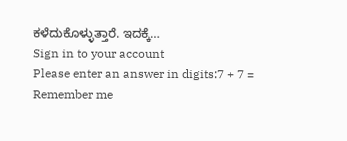ಕಳೆದುಕೊಳ್ಳುತ್ತಾರೆ. ಇದಕ್ಕೆ…
Sign in to your account
Please enter an answer in digits:7 + 7 =
Remember me